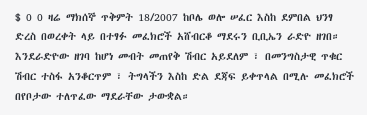$ 0 0 ዛሬ ማክሰኞ ጥቅምት 18/2007 ከቦሌ ወሎ ሠፈር እስከ ደምበል ህንፃ ድረስ በወረቀት ላይ በተፃፉ መፈክሮች አሸብርቆ ማደሩን ቢቢኤን ራድዮ ዘገበ። እንደራድዮው ዘገባ ከሆነ መብት መጠየቅ ሽብር አይደለም ፣ በመንግስታዊ ጥቁር ሽብር ተስፋ አንቆርጥም ፣ ትግላችን እስከ ድል ደጃፍ ይቀጥላል በሚሉ መፈክሮች በየቦታው ተለጥፈው ማደራቸው ታውቋል።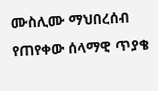ሙስሊሙ ማህበረሰብ የጠየቀው ሰላማዊ ጥያቄ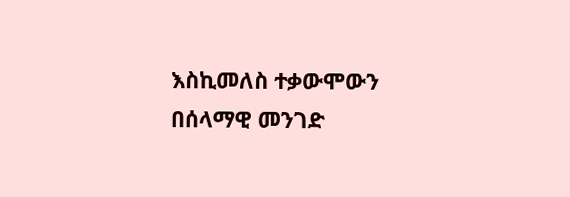እስኪመለስ ተቃውሞውን በሰላማዊ መንገድ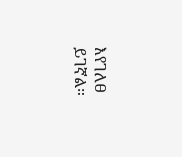እየገለፀ ይገኛል።